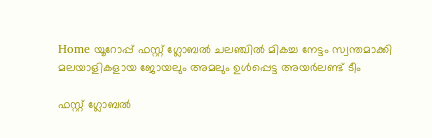Home യൂറോപ്പ് ഫസ്റ്റ് ഗ്ലോബല്‍ ചലഞ്ചില്‍ മികച്ച നേട്ടം സ്വന്തമാക്കി മലയാളികളായ ജോയലും അമലും ഉൾപ്പെട്ട അയര്‍ലണ്ട് ടീം

ഫസ്റ്റ് ഗ്ലോബല്‍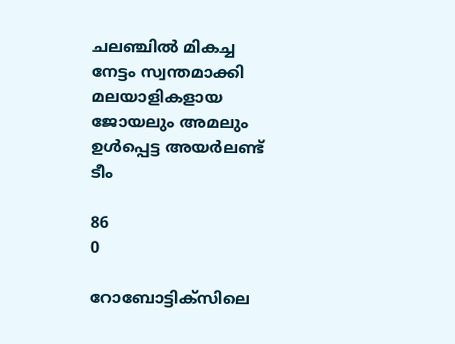ചലഞ്ചില്‍ മികച്ച നേട്ടം സ്വന്തമാക്കി മലയാളികളായ ജോയലും അമലും ഉൾപ്പെട്ട അയര്‍ലണ്ട് ടീം

86
0

റോബോട്ടിക്‌സിലെ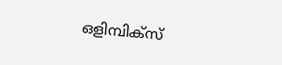ഒളിമ്പിക്‌സ്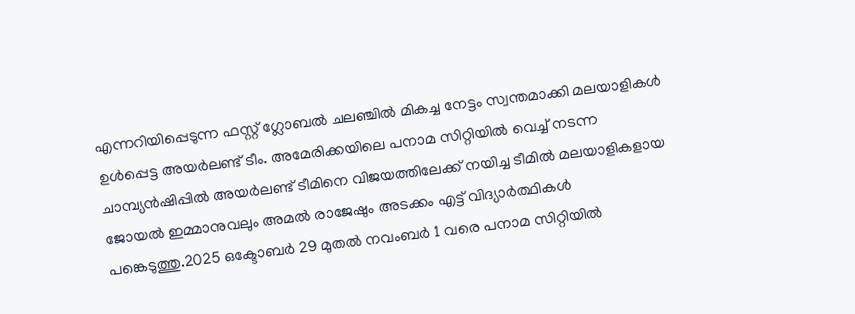എന്നറിയിപ്പെടുന്ന ഫസ്റ്റ് ഗ്ലോബല്‍ ചലഞ്ചില്‍ മികച്ച നേട്ടം സ്വന്തമാക്കി മലയാളികള്‍ ഉള്‍പ്പെട്ട അയര്‍ലണ്ട് ടീം. അമേരിക്കയിലെ പനാമ സിറ്റിയില്‍ വെച്ച് നടന്ന ചാമ്പ്യന്‍ഷിപ്പില്‍ അയര്‍ലണ്ട് ടീമിനെ വിജയത്തിലേക്ക് നയിച്ച ടീമില്‍ മലയാളികളായ ജോയല്‍ ഇമ്മാനുവലും അമല്‍ രാജേഷും അടക്കം എട്ട് വിദ്യാര്‍ത്ഥികള്‍ പങ്കെടുത്തു.2025 ഒക്ടോബര്‍ 29 മുതല്‍ നവംബര്‍ 1 വരെ പനാമ സിറ്റിയില്‍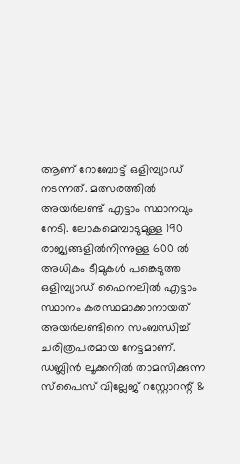ആണ് റോബോട്ട് ഒളിമ്പ്യാഡ് നടന്നത്. മത്സരത്തില്‍ അയര്‍ലണ്ട് എട്ടാം സ്ഥാനവും നേടി. ലോകമെമ്പാടുമുള്ള 190 രാജ്യങ്ങളില്‍നിന്നുള്ള 600 ല്‍ അധികം ടീമുകള്‍ പങ്കെടുത്ത ഒളിമ്പ്യാഡ് ഫൈനലില്‍ എട്ടാം സ്ഥാനം കരസ്ഥമാക്കാനായത് അയര്‍ലണ്ടിനെ സംബന്ധിച്ച് ചരിത്രപരമായ നേട്ടമാണ്. ഡബ്ലിന്‍ ലൂക്കനില്‍ താമസിക്കുന്ന സ്പൈസ് വില്ലേജ് റസ്റ്റോറന്റ് &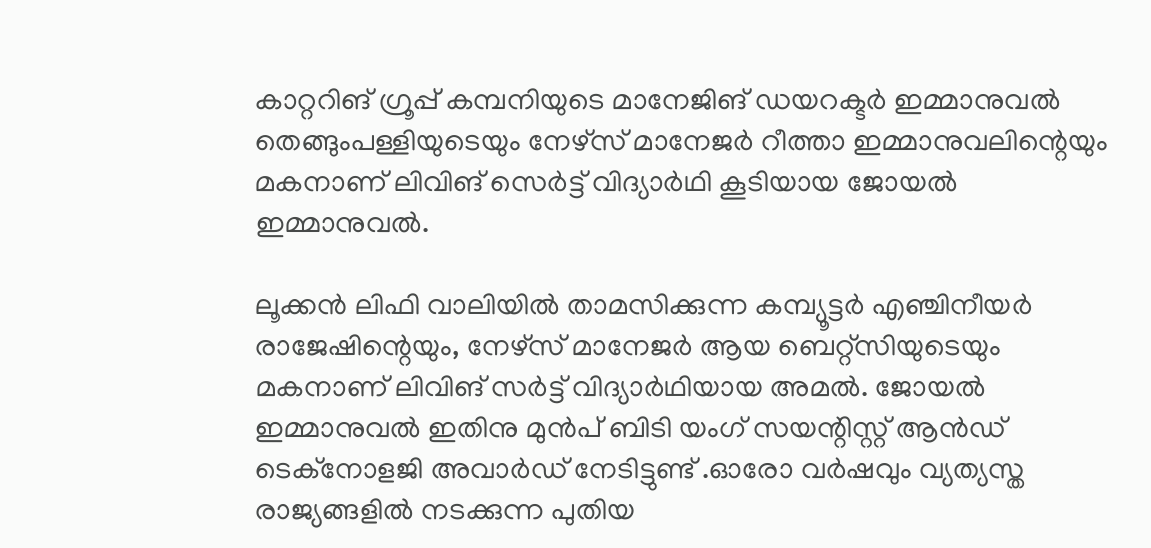കാറ്ററിങ് ഗ്രൂപ്പ് കമ്പനിയുടെ മാനേജിങ് ഡയറക്ടര്‍ ഇമ്മാനുവല്‍ തെങ്ങുംപള്ളിയുടെയും നേഴ്‌സ് മാനേജര്‍ റീത്താ ഇമ്മാനുവലിന്റെയും മകനാണ് ലിവിങ് സെര്‍ട്ട് വിദ്യാര്‍ഥി കൂടിയായ ജോയല്‍ ഇമ്മാനുവല്‍.

ലൂക്കന്‍ ലിഫി വാലിയില്‍ താമസിക്കുന്ന കമ്പ്യൂട്ടര്‍ എഞ്ചിനീയര്‍ രാജേഷിന്റെയും, നേഴ്‌സ് മാനേജര്‍ ആയ ബെറ്റ്‌സിയുടെയും മകനാണ് ലിവിങ് സര്‍ട്ട് വിദ്യാര്‍ഥിയായ അമല്‍. ജോയല്‍ ഇമ്മാനുവല്‍ ഇതിനു മുന്‍പ് ബിടി യംഗ് സയന്റിസ്റ്റ് ആന്‍ഡ് ടെക്‌നോളജി അവാര്‍ഡ് നേടിട്ടുണ്ട് .ഓരോ വര്‍ഷവും വ്യത്യസ്ത രാജ്യങ്ങളില്‍ നടക്കുന്ന പുതിയ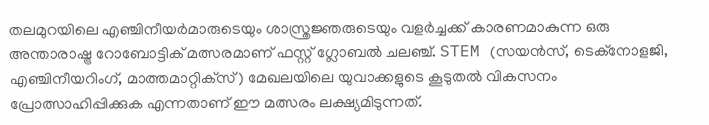തലമുറയിലെ എഞ്ചിനീയര്‍മാരുടെയും ശാസ്ത്രജ്ഞരുടെയും വളര്‍ച്ചക്ക് കാരണമാകുന്ന ഒരു അന്താരാഷ്ട്ര റോബോട്ടിക് മത്സരമാണ് ഫസ്റ്റ് ഗ്ലോബല്‍ ചലഞ്ച്. STEM (സയന്‍സ്, ടെക്‌നോളജി, എഞ്ചിനീയറിംഗ്, മാത്തമാറ്റിക്‌സ്) മേഖലയിലെ യുവാക്കളുടെ കൂടുതല്‍ വികസനം പ്രോത്സാഹിപ്പിക്കുക എന്നതാണ് ഈ മത്സരം ലക്ഷ്യമിടുന്നത്.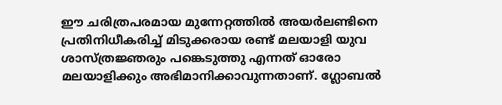ഈ ചരിത്രപരമായ മുന്നേറ്റത്തില്‍ അയര്‍ലണ്ടിനെ പ്രതിനിധീകരിച്ച് മിടുക്കരായ രണ്ട് മലയാളി യുവ ശാസ്ത്രജ്ഞരും പങ്കെടുത്തു എന്നത് ഓരോ മലയാളിക്കും അഭിമാനിക്കാവുന്നതാണ്. ഗ്ലോബല്‍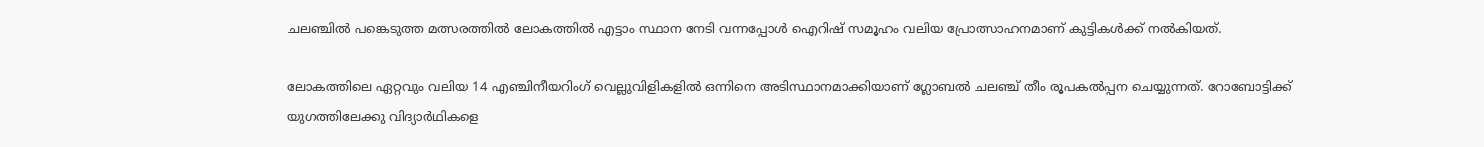ചലഞ്ചില്‍ പങ്കെടുത്ത മത്സരത്തില്‍ ലോകത്തില്‍ എട്ടാം സ്ഥാന നേടി വന്നപ്പോള്‍ ഐറിഷ് സമൂഹം വലിയ പ്രോത്സാഹനമാണ് കുട്ടികള്‍ക്ക് നല്‍കിയത്.

ലോകത്തിലെ ഏറ്റവും വലിയ 14 എഞ്ചിനീയറിംഗ് വെല്ലുവിളികളില്‍ ഒന്നിനെ അടിസ്ഥാനമാക്കിയാണ് ഗ്ലോബല്‍ ചലഞ്ച് തീം രൂപകല്‍പ്പന ചെയ്യുന്നത്. റോബോട്ടിക്ക് യുഗത്തിലേക്കു വിദ്യാര്‍ഥികളെ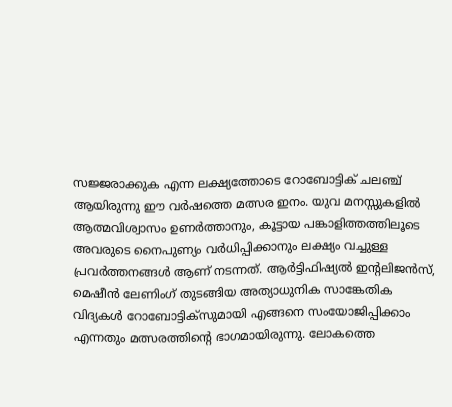സജ്ജരാക്കുക എന്ന ലക്ഷ്യത്തോടെ റോബോട്ടിക് ചലഞ്ച് ആയിരുന്നു ഈ വര്‍ഷത്തെ മത്സര ഇനം. യുവ മനസ്സുകളില്‍ ആത്മവിശ്വാസം ഉണര്‍ത്താനും, കൂട്ടായ പങ്കാളിത്തത്തിലൂടെ അവരുടെ നൈപുണ്യം വര്‍ധിപ്പിക്കാനും ലക്ഷ്യം വച്ചുള്ള പ്രവര്‍ത്തനങ്ങള്‍ ആണ് നടന്നത്. ആര്‍ട്ടിഫിഷ്യല്‍ ഇന്റലിജന്‍സ്, മെഷീന്‍ ലേണിംഗ് തുടങ്ങിയ അത്യാധുനിക സാങ്കേതിക വിദ്യകള്‍ റോബോട്ടിക്‌സുമായി എങ്ങനെ സംയോജിപ്പിക്കാം എന്നതും മത്സരത്തിന്റെ ഭാഗമായിരുന്നു. ലോകത്തെ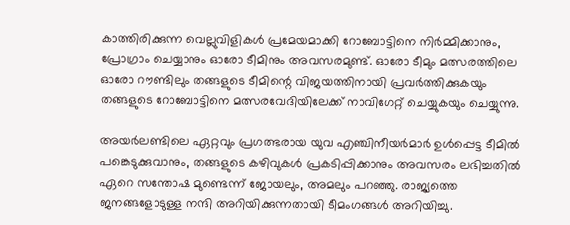കാത്തിരിക്കുന്ന വെല്ലുവിളികള്‍ പ്രമേയമാക്കി റോബോട്ടിനെ നിര്‍മ്മിക്കാനും, പ്രോഗ്രാം ചെയ്യാനും ഓരോ ടീമിനും അവസരമുണ്ട്. ഓരോ ടീമും മത്സരത്തിലെ ഓരോ റൗണ്ടിലും തങ്ങളുടെ ടീമിന്റെ വിജയത്തിനായി പ്രവര്‍ത്തിക്കുകയും തങ്ങളുടെ റോബോട്ടിനെ മത്സരവേദിയിലേക്ക് നാവിഗേറ്റ് ചെയ്യുകയും ചെയ്യുന്നു.

അയര്‍ലണ്ടിലെ ഏറ്റവും പ്രഗത്ഭരായ യുവ എഞ്ചിനീയര്‍മാര്‍ ഉള്‍പ്പെട്ട ടീമില്‍ പങ്കെടുക്കുവാനും, തങ്ങളുടെ കഴിവുകള്‍ പ്രകടിപ്പിക്കാനും അവസരം ലഭിച്ചതില്‍ ഏറെ സന്തോഷ മുണ്ടെന്ന് ജോയലും, അമലും പറഞ്ഞു. രാജ്യത്തെ ജനങ്ങളോടുള്ള നന്ദി അറിയിക്കുന്നതായി ടീമംഗങ്ങള്‍ അറിയിച്ചു.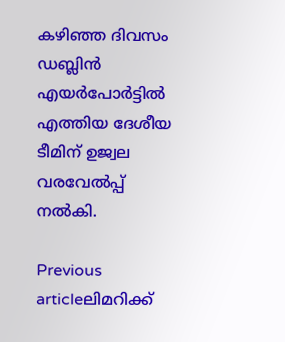കഴിഞ്ഞ ദിവസം ഡബ്ലിന്‍ എയര്‍പോര്‍ട്ടില്‍ എത്തിയ ദേശീയ ടീമിന് ഉജ്വല വരവേല്‍പ്പ് നല്‍കി.

Previous articleലിമറിക്ക്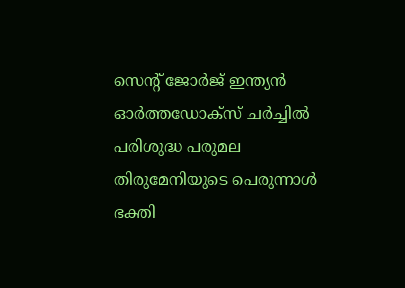സെന്റ് ജോർജ് ഇന്ത്യൻ ഓർത്തഡോക്സ് ചർച്ചിൽ പരിശുദ്ധ പരുമല തിരുമേനിയുടെ പെരുന്നാൾ ഭക്തി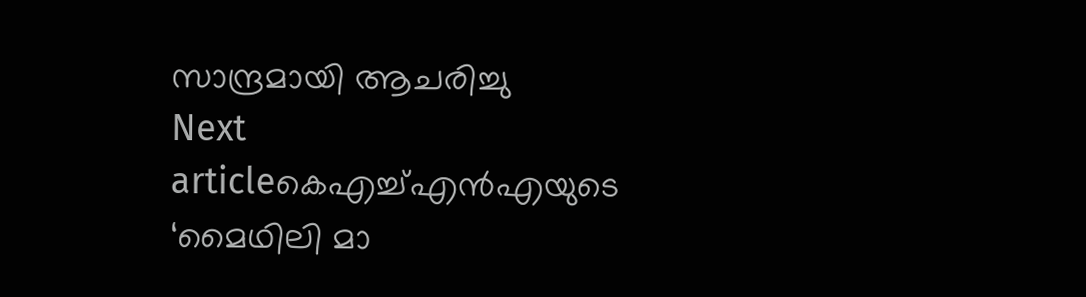സാന്ദ്രമായി ആചരിച്ചു
Next articleകെഎച്ച്എൻഎയുടെ ‘മൈഥിലി മാ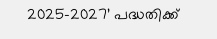2025–2027’ പദ്ധതിക്ക്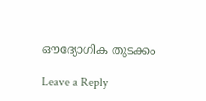ഔദ്യോഗിക തുടക്കം

Leave a Reply